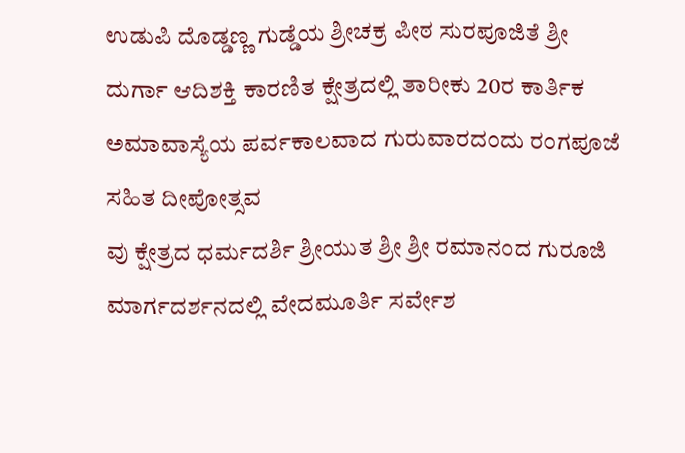ಉಡುಪಿ ದೊಡ್ಡಣ್ಣ ಗುಡ್ಡೆಯ ಶ್ರೀಚಕ್ರ ಪೀಠ ಸುರಪೂಜಿತೆ ಶ್ರೀ ದುರ್ಗಾ ಆದಿಶಕ್ತಿ ಕಾರಣಿತ ಕ್ಷೇತ್ರದಲ್ಲಿ ತಾರೀಕು 20ರ ಕಾರ್ತಿಕ ಅಮಾವಾಸ್ಯೆಯ ಪರ್ವಕಾಲವಾದ ಗುರುವಾರದಂದು ರಂಗಪೂಜೆ ಸಹಿತ ದೀಪೋತ್ಸವ
ವು ಕ್ಷೇತ್ರದ ಧರ್ಮದರ್ಶಿ ಶ್ರೀಯುತ ಶ್ರೀ ಶ್ರೀ ರಮಾನಂದ ಗುರೂಜಿ ಮಾರ್ಗದರ್ಶನದಲ್ಲಿ ವೇದಮೂರ್ತಿ ಸರ್ವೇಶ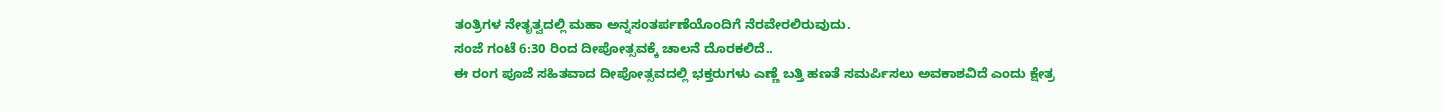ತಂತ್ರಿಗಳ ನೇತೃತ್ವದಲ್ಲಿ ಮಹಾ ಅನ್ನಸಂತರ್ಪಣೆಯೊಂದಿಗೆ ನೆರವೇರಲಿರುವುದು.
ಸಂಜೆ ಗಂಟೆ 6:30 ರಿಂದ ದೀಪೋತ್ಸವಕ್ಕೆ ಚಾಲನೆ ದೊರಕಲಿದೆ..
ಈ ರಂಗ ಪೂಜೆ ಸಹಿತವಾದ ದೀಪೋತ್ಸವದಲ್ಲಿ ಭಕ್ತರುಗಳು ಎಣ್ಣೆ ಬತ್ತಿ ಹಣತೆ ಸಮರ್ಪಿಸಲು ಅವಕಾಶವಿದೆ ಎಂದು ಕ್ಷೇತ್ರ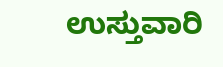ಉಸ್ತುವಾರಿ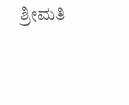ಶ್ರೀಮತಿ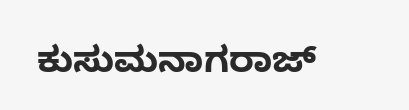ಕುಸುಮನಾಗರಾಜ್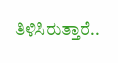ತಿಳಿಸಿರುತ್ತಾರೆ..